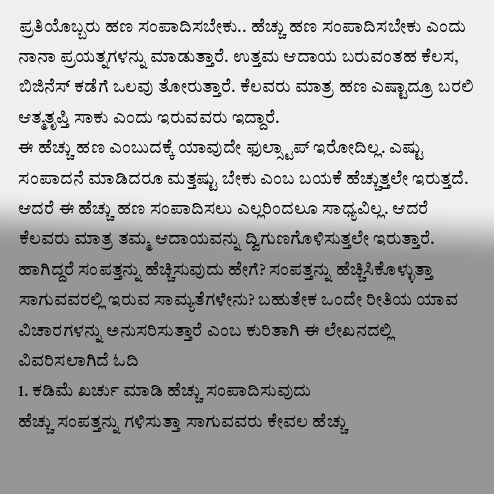ಪ್ರತಿಯೊಬ್ಬರು ಹಣ ಸಂಪಾದಿಸಬೇಕು.. ಹೆಚ್ಚು ಹಣ ಸಂಪಾದಿಸಬೇಕು ಎಂದು ನಾನಾ ಪ್ರಯತ್ನಗಳನ್ನು ಮಾಡುತ್ತಾರೆ. ಉತ್ತಮ ಆದಾಯ ಬರುವಂತಹ ಕೆಲಸ, ಬಿಜಿನೆಸ್ ಕಡೆಗೆ ಒಲವು ತೋರುತ್ತಾರೆ. ಕೆಲವರು ಮಾತ್ರ ಹಣ ಎಷ್ಟಾದ್ರೂ ಬರಲಿ ಆತ್ಮತೃಪ್ತಿ ಸಾಕು ಎಂದು ಇರುವವರು ಇದ್ದಾರೆ.
ಈ ಹೆಚ್ಚು ಹಣ ಎಂಬುದಕ್ಕೆ ಯಾವುದೇ ಫುಲ್ಸ್ಟಾಪ್ ಇರೋದಿಲ್ಲ. ಎಷ್ಟು ಸಂಪಾದನೆ ಮಾಡಿದರೂ ಮತ್ತಷ್ಟು ಬೇಕು ಎಂಬ ಬಯಕೆ ಹೆಚ್ಚುತ್ತಲೇ ಇರುತ್ತದೆ. ಆದರೆ ಈ ಹೆಚ್ಚು ಹಣ ಸಂಪಾದಿಸಲು ಎಲ್ಲರಿಂದಲೂ ಸಾಧ್ಯವಿಲ್ಲ. ಆದರೆ ಕೆಲವರು ಮಾತ್ರ ತಮ್ಮ ಆದಾಯವನ್ನು ದ್ವಿಗುಣಗೊಳಿಸುತ್ತಲೇ ಇರುತ್ತಾರೆ.
ಹಾಗಿದ್ದರೆ ಸಂಪತ್ತನ್ನು ಹೆಚ್ಚಿಸುವುದು ಹೇಗೆ? ಸಂಪತ್ತನ್ನು ಹೆಚ್ಚಿಸಿಕೊಳ್ಳುತ್ತಾ ಸಾಗುವವರಲ್ಲಿ ಇರುವ ಸಾಮ್ಯತೆಗಳೇನು? ಬಹುತೇಕ ಒಂದೇ ರೀತಿಯ ಯಾವ ವಿಚಾರಗಳನ್ನು ಅನುಸರಿಸುತ್ತಾರೆ ಎಂಬ ಕುರಿತಾಗಿ ಈ ಲೇಖನದಲ್ಲಿ ವಿವರಿಸಲಾಗಿದೆ ಓದಿ
1. ಕಡಿಮೆ ಖರ್ಚು ಮಾಡಿ ಹೆಚ್ಚು ಸಂಪಾದಿಸುವುದು
ಹೆಚ್ಚು ಸಂಪತ್ತನ್ನು ಗಳಿಸುತ್ತಾ ಸಾಗುವವರು ಕೇವಲ ಹೆಚ್ಚು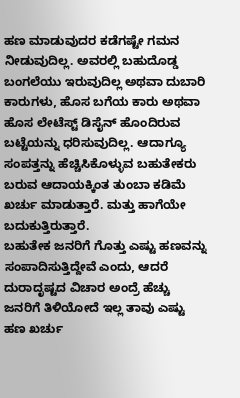ಹಣ ಮಾಡುವುದರ ಕಡೆಗಷ್ಟೇ ಗಮನ ನೀಡುವುದಿಲ್ಲ. ಅವರಲ್ಲಿ ಬಹುದೊಡ್ಡ ಬಂಗಲೆಯು ಇರುವುದಿಲ್ಲ ಅಥವಾ ದುಬಾರಿ ಕಾರುಗಳು, ಹೊಸ ಬಗೆಯ ಕಾರು ಅಥವಾ ಹೊಸ ಲೇಟೆಸ್ಟ್ ಡಿಸೈನ್ ಹೊಂದಿರುವ ಬಟ್ಟೆಯನ್ನು ಧರಿಸುವುದಿಲ್ಲ. ಆದಾಗ್ಯೂ ಸಂಪತ್ತನ್ನು ಹೆಚ್ಚಿಸಿಕೊಳ್ಳುವ ಬಹುತೇಕರು ಬರುವ ಆದಾಯಕ್ಕಿಂತ ತುಂಬಾ ಕಡಿಮೆ ಖರ್ಚು ಮಾಡುತ್ತಾರೆ. ಮತ್ತು ಹಾಗೆಯೇ ಬದುಕುತ್ತಿರುತ್ತಾರೆ.
ಬಹುತೇಕ ಜನರಿಗೆ ಗೊತ್ತು ಎಷ್ಟು ಹಣವನ್ನು ಸಂಪಾದಿಸುತ್ತಿದ್ದೇವೆ ಎಂದು, ಆದರೆ ದುರಾದೃಷ್ಟದ ವಿಚಾರ ಅಂದ್ರೆ ಹೆಚ್ಚು ಜನರಿಗೆ ತಿಳಿಯೋದೆ ಇಲ್ಲ ತಾವು ಎಷ್ಟು ಹಣ ಖರ್ಚು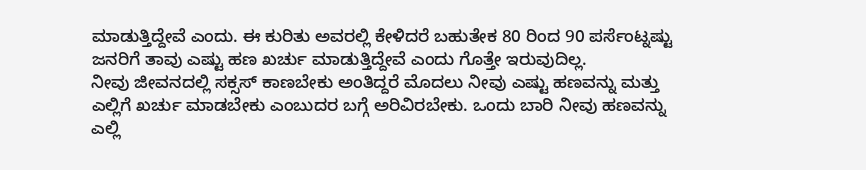ಮಾಡುತ್ತಿದ್ದೇವೆ ಎಂದು. ಈ ಕುರಿತು ಅವರಲ್ಲಿ ಕೇಳಿದರೆ ಬಹುತೇಕ 80 ರಿಂದ 90 ಪರ್ಸೆಂಟ್ನಷ್ಟು ಜನರಿಗೆ ತಾವು ಎಷ್ಟು ಹಣ ಖರ್ಚು ಮಾಡುತ್ತಿದ್ದೇವೆ ಎಂದು ಗೊತ್ತೇ ಇರುವುದಿಲ್ಲ.
ನೀವು ಜೀವನದಲ್ಲಿ ಸಕ್ಸಸ್ ಕಾಣಬೇಕು ಅಂತಿದ್ದರೆ ಮೊದಲು ನೀವು ಎಷ್ಟು ಹಣವನ್ನು ಮತ್ತು ಎಲ್ಲಿಗೆ ಖರ್ಚು ಮಾಡಬೇಕು ಎಂಬುದರ ಬಗ್ಗೆ ಅರಿವಿರಬೇಕು. ಒಂದು ಬಾರಿ ನೀವು ಹಣವನ್ನು ಎಲ್ಲಿ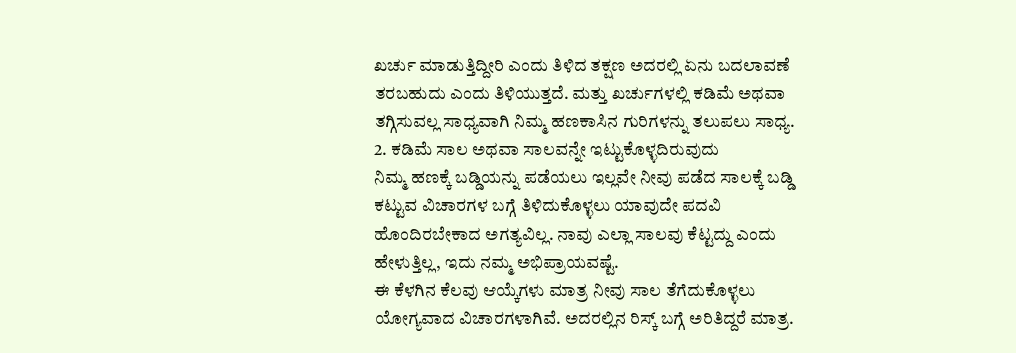ಖರ್ಚು ಮಾಡುತ್ತಿದ್ದೀರಿ ಎಂದು ತಿಳಿದ ತಕ್ಷಣ ಅದರಲ್ಲಿ ಏನು ಬದಲಾವಣೆ ತರಬಹುದು ಎಂದು ತಿಳಿಯುತ್ತದೆ. ಮತ್ತು ಖರ್ಚುಗಳಲ್ಲಿ ಕಡಿಮೆ ಅಥವಾ ತಗ್ಗಿಸುವಲ್ಲ ಸಾಧ್ಯವಾಗಿ ನಿಮ್ಮ ಹಣಕಾಸಿನ ಗುರಿಗಳನ್ನು ತಲುಪಲು ಸಾಧ್ಯ.
2. ಕಡಿಮೆ ಸಾಲ ಅಥವಾ ಸಾಲವನ್ನೇ ಇಟ್ಟುಕೊಳ್ಳದಿರುವುದು
ನಿಮ್ಮ ಹಣಕ್ಕೆ ಬಡ್ಡಿಯನ್ನು ಪಡೆಯಲು ಇಲ್ಲವೇ ನೀವು ಪಡೆದ ಸಾಲಕ್ಕೆ ಬಡ್ಡಿ ಕಟ್ಟುವ ವಿಚಾರಗಳ ಬಗ್ಗೆ ತಿಳಿದುಕೊಳ್ಳಲು ಯಾವುದೇ ಪದವಿ ಹೊಂದಿರಬೇಕಾದ ಅಗತ್ಯವಿಲ್ಲ. ನಾವು ಎಲ್ಲಾ ಸಾಲವು ಕೆಟ್ಟದ್ದು ಎಂದು ಹೇಳುತ್ತಿಲ್ಲ, ಇದು ನಮ್ಮ ಅಭಿಪ್ರಾಯವಷ್ಟೆ.
ಈ ಕೆಳಗಿನ ಕೆಲವು ಆಯ್ಕೆಗಳು ಮಾತ್ರ ನೀವು ಸಾಲ ತೆಗೆದುಕೊಳ್ಳಲು ಯೋಗ್ಯವಾದ ವಿಚಾರಗಳಾಗಿವೆ. ಅದರಲ್ಲಿನ ರಿಸ್ಕ್ ಬಗ್ಗೆ ಅರಿತಿದ್ದರೆ ಮಾತ್ರ.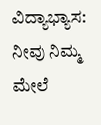ವಿದ್ಯಾಭ್ಯಾಸ: ನೀವು ನಿಮ್ಮ ಮೇಲೆ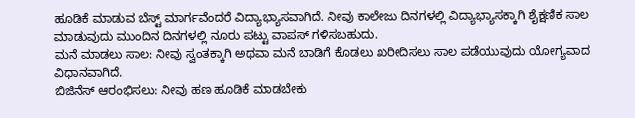ಹೂಡಿಕೆ ಮಾಡುವ ಬೆಸ್ಟ್ ಮಾರ್ಗವೆಂದರೆ ವಿದ್ಯಾಭ್ಯಾಸವಾಗಿದೆ. ನೀವು ಕಾಲೇಜು ದಿನಗಳಲ್ಲಿ ವಿದ್ಯಾಭ್ಯಾಸಕ್ಕಾಗಿ ಶೈಕ್ಷಣಿಕ ಸಾಲ ಮಾಡುವುದು ಮುಂದಿನ ದಿನಗಳಲ್ಲಿ ನೂರು ಪಟ್ಟು ವಾಪಸ್ ಗಳಿಸಬಹುದು.
ಮನೆ ಮಾಡಲು ಸಾಲ: ನೀವು ಸ್ವಂತಕ್ಕಾಗಿ ಅಥವಾ ಮನೆ ಬಾಡಿಗೆ ಕೊಡಲು ಖರೀದಿಸಲು ಸಾಲ ಪಡೆಯುವುದು ಯೋಗ್ಯವಾದ ವಿಧಾನವಾಗಿದೆ.
ಬಿಜಿನೆಸ್ ಆರಂಭಿಸಲು: ನೀವು ಹಣ ಹೂಡಿಕೆ ಮಾಡಬೇಕು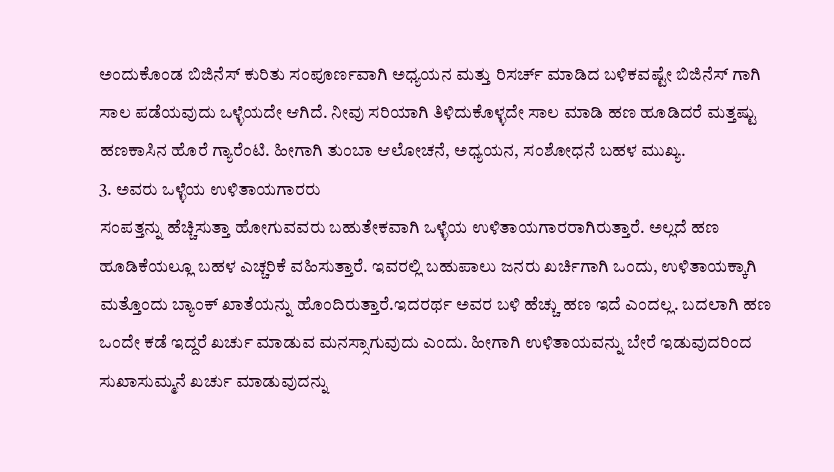ಅಂದುಕೊಂಡ ಬಿಜಿನೆಸ್ ಕುರಿತು ಸಂಪೂರ್ಣವಾಗಿ ಅಧ್ಯಯನ ಮತ್ತು ರಿಸರ್ಚ್ ಮಾಡಿದ ಬಳಿಕವಷ್ಟೇ ಬಿಜಿನೆಸ್ ಗಾಗಿ ಸಾಲ ಪಡೆಯವುದು ಒಳ್ಳೆಯದೇ ಆಗಿದೆ. ನೀವು ಸರಿಯಾಗಿ ತಿಳಿದುಕೊಳ್ಳದೇ ಸಾಲ ಮಾಡಿ ಹಣ ಹೂಡಿದರೆ ಮತ್ತಷ್ಟು ಹಣಕಾಸಿನ ಹೊರೆ ಗ್ಯಾರೆಂಟಿ. ಹೀಗಾಗಿ ತುಂಬಾ ಆಲೋಚನೆ, ಅಧ್ಯಯನ, ಸಂಶೋಧನೆ ಬಹಳ ಮುಖ್ಯ.
3. ಅವರು ಒಳ್ಳೆಯ ಉಳಿತಾಯಗಾರರು
ಸಂಪತ್ತನ್ನು ಹೆಚ್ಚಿಸುತ್ತಾ ಹೋಗುವವರು ಬಹುತೇಕವಾಗಿ ಒಳ್ಳೆಯ ಉಳಿತಾಯಗಾರರಾಗಿರುತ್ತಾರೆ. ಅಲ್ಲದೆ ಹಣ ಹೂಡಿಕೆಯಲ್ಲೂ ಬಹಳ ಎಚ್ಚರಿಕೆ ವಹಿಸುತ್ತಾರೆ. ಇವರಲ್ಲಿ ಬಹುಪಾಲು ಜನರು ಖರ್ಚಿಗಾಗಿ ಒಂದು, ಉಳಿತಾಯಕ್ಕಾಗಿ ಮತ್ತೊಂದು ಬ್ಯಾಂಕ್ ಖಾತೆಯನ್ನು ಹೊಂದಿರುತ್ತಾರೆ.ಇದರರ್ಥ ಅವರ ಬಳಿ ಹೆಚ್ಚು ಹಣ ಇದೆ ಎಂದಲ್ಲ. ಬದಲಾಗಿ ಹಣ ಒಂದೇ ಕಡೆ ಇದ್ದರೆ ಖರ್ಚು ಮಾಡುವ ಮನಸ್ಸಾಗುವುದು ಎಂದು. ಹೀಗಾಗಿ ಉಳಿತಾಯವನ್ನು ಬೇರೆ ಇಡುವುದರಿಂದ ಸುಖಾಸುಮ್ಮನೆ ಖರ್ಚು ಮಾಡುವುದನ್ನು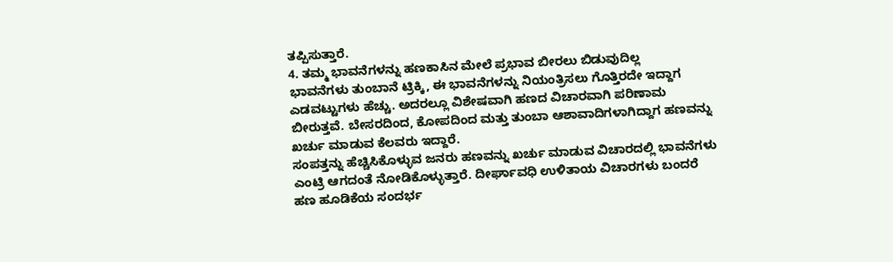ತಪ್ಪಿಸುತ್ತಾರೆ.
4. ತಮ್ಮ ಭಾವನೆಗಳನ್ನು ಹಣಕಾಸಿನ ಮೇಲೆ ಪ್ರಭಾವ ಬೀರಲು ಬಿಡುವುದಿಲ್ಲ
ಭಾವನೆಗಳು ತುಂಬಾನೆ ಟ್ರಿಕ್ಕಿ, ಈ ಭಾವನೆಗಳನ್ನು ನಿಯಂತ್ರಿಸಲು ಗೊತ್ತಿರದೇ ಇದ್ದಾಗ ಎಡವಟ್ಟುಗಳು ಹೆಚ್ಚು. ಅದರಲ್ಲೂ ವಿಶೇಷವಾಗಿ ಹಣದ ವಿಚಾರವಾಗಿ ಪರಿಣಾಮ ಬೀರುತ್ತವೆ. ಬೇಸರದಿಂದ, ಕೋಪದಿಂದ ಮತ್ತು ತುಂಬಾ ಆಶಾವಾದಿಗಳಾಗಿದ್ದಾಗ ಹಣವನ್ನು ಖರ್ಚು ಮಾಡುವ ಕೆಲವರು ಇದ್ದಾರೆ.
ಸಂಪತ್ತನ್ನು ಹೆಚ್ಚಿಸಿಕೊಳ್ಳುವ ಜನರು ಹಣವನ್ನು ಖರ್ಚು ಮಾಡುವ ವಿಚಾರದಲ್ಲಿ ಭಾವನೆಗಳು ಎಂಟ್ರಿ ಆಗದಂತೆ ನೋಡಿಕೊಳ್ಳುತ್ತಾರೆ. ದೀರ್ಘಾವಧಿ ಉಳಿತಾಯ ವಿಚಾರಗಳು ಬಂದರೆ ಹಣ ಹೂಡಿಕೆಯ ಸಂದರ್ಭ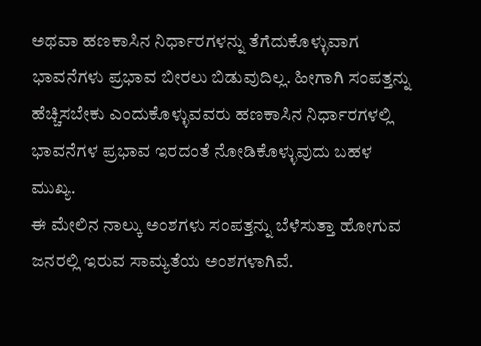ಅಥವಾ ಹಣಕಾಸಿನ ನಿರ್ಧಾರಗಳನ್ನು ತೆಗೆದುಕೊಳ್ಳುವಾಗ ಭಾವನೆಗಳು ಪ್ರಭಾವ ಬೀರಲು ಬಿಡುವುದಿಲ್ಲ. ಹೀಗಾಗಿ ಸಂಪತ್ತನ್ನು ಹೆಚ್ಚಿಸಬೇಕು ಎಂದುಕೊಳ್ಳುವವರು ಹಣಕಾಸಿನ ನಿರ್ಧಾರಗಳಲ್ಲಿ ಭಾವನೆಗಳ ಪ್ರಭಾವ ಇರದಂತೆ ನೋಡಿಕೊಳ್ಳುವುದು ಬಹಳ ಮುಖ್ಯ.
ಈ ಮೇಲಿನ ನಾಲ್ಕು ಅಂಶಗಳು ಸಂಪತ್ತನ್ನು ಬೆಳೆಸುತ್ತಾ ಹೋಗುವ ಜನರಲ್ಲಿ ಇರುವ ಸಾಮ್ಯತೆಯ ಅಂಶಗಳಾಗಿವೆ.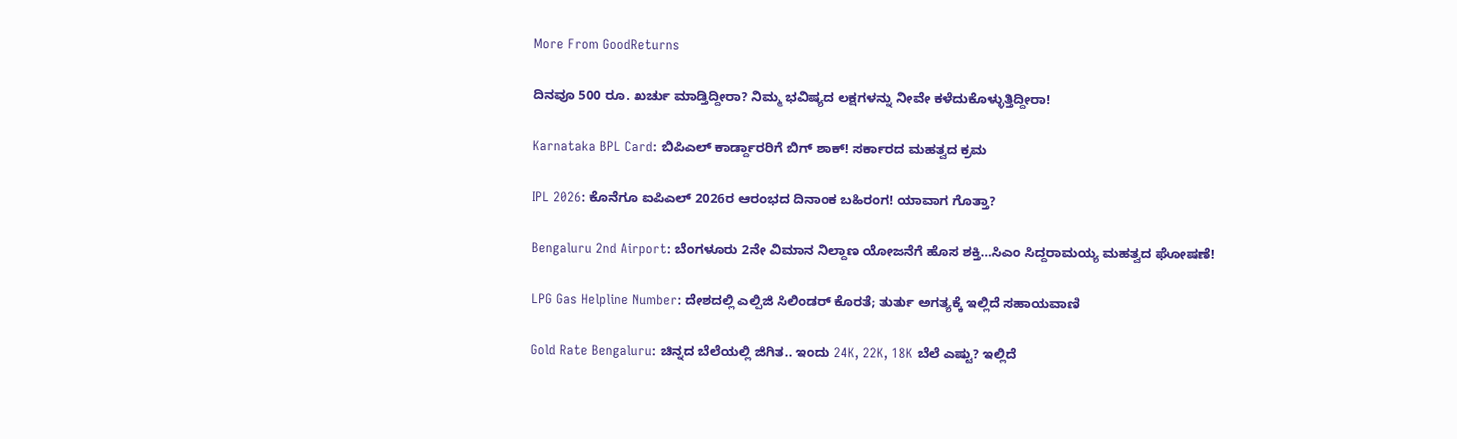More From GoodReturns

ದಿನವೂ 500 ರೂ. ಖರ್ಚು ಮಾಡ್ತಿದ್ದೀರಾ? ನಿಮ್ಮ ಭವಿಷ್ಯದ ಲಕ್ಷಗಳನ್ನು ನೀವೇ ಕಳೆದುಕೊಳ್ಳುತ್ತಿದ್ದೀರಾ!

Karnataka BPL Card: ಬಿಪಿಎಲ್ ಕಾರ್ಡ್ದಾರರಿಗೆ ಬಿಗ್ ಶಾಕ್! ಸರ್ಕಾರದ ಮಹತ್ವದ ಕ್ರಮ

IPL 2026: ಕೊನೆಗೂ ಐಪಿಎಲ್ 2026ರ ಆರಂಭದ ದಿನಾಂಕ ಬಹಿರಂಗ! ಯಾವಾಗ ಗೊತ್ತಾ?

Bengaluru 2nd Airport: ಬೆಂಗಳೂರು 2ನೇ ವಿಮಾನ ನಿಲ್ದಾಣ ಯೋಜನೆಗೆ ಹೊಸ ಶಕ್ತಿ…ಸಿಎಂ ಸಿದ್ದರಾಮಯ್ಯ ಮಹತ್ವದ ಘೋಷಣೆ!

LPG Gas Helpline Number: ದೇಶದಲ್ಲಿ ಎಲ್ಪಿಜಿ ಸಿಲಿಂಡರ್ ಕೊರತೆ; ತುರ್ತು ಅಗತ್ಯಕ್ಕೆ ಇಲ್ಲಿದೆ ಸಹಾಯವಾಣಿ

Gold Rate Bengaluru: ಚಿನ್ನದ ಬೆಲೆಯಲ್ಲಿ ಜಿಗಿತ.. ಇಂದು 24K, 22K, 18K ಬೆಲೆ ಎಷ್ಟು? ಇಲ್ಲಿದೆ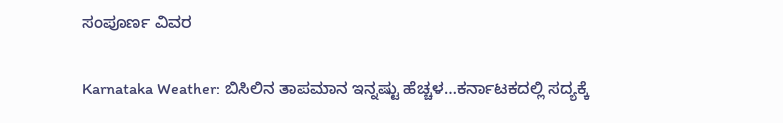ಸಂಪೂರ್ಣ ವಿವರ

Karnataka Weather: ಬಿಸಿಲಿನ ತಾಪಮಾನ ಇನ್ನಷ್ಟು ಹೆಚ್ಚಳ…ಕರ್ನಾಟಕದಲ್ಲಿ ಸದ್ಯಕ್ಕೆ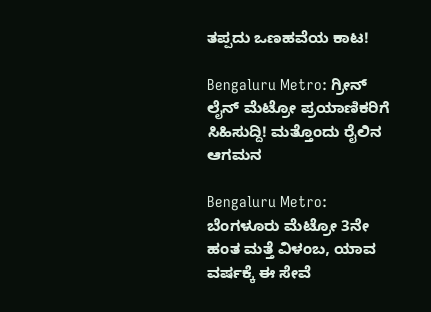ತಪ್ಪದು ಒಣಹವೆಯ ಕಾಟ!

Bengaluru Metro: ಗ್ರೀನ್ ಲೈನ್ ಮೆಟ್ರೋ ಪ್ರಯಾಣಿಕರಿಗೆ ಸಿಹಿಸುದ್ದಿ! ಮತ್ತೊಂದು ರೈಲಿನ ಆಗಮನ

Bengaluru Metro: ಬೆಂಗಳೂರು ಮೆಟ್ರೋ 3ನೇ ಹಂತ ಮತ್ತೆ ವಿಳಂಬ, ಯಾವ ವರ್ಷಕ್ಕೆ ಈ ಸೇವೆ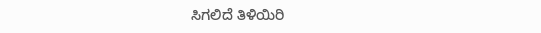ಸಿಗಲಿದೆ ತಿಳಿಯಿರಿ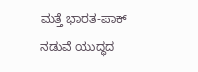ಮತ್ತೆ ಭಾರತ-ಪಾಕ್ ನಡುವೆ ಯುದ್ಧದ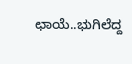ಛಾಯೆ..ಭುಗಿಲೆದ್ದ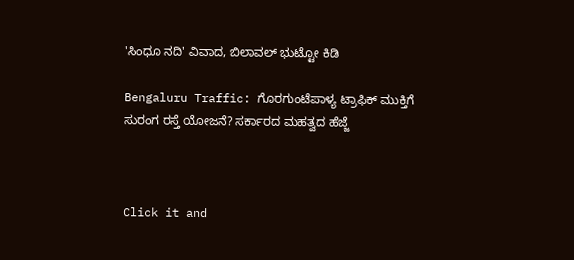'ಸಿಂಧೂ ನದಿ' ವಿವಾದ, ಬಿಲಾವಲ್ ಭುಟ್ಟೋ ಕಿಡಿ

Bengaluru Traffic: ಗೊರಗುಂಟೆಪಾಳ್ಯ ಟ್ರಾಫಿಕ್ ಮುಕ್ತಿಗೆ ಸುರಂಗ ರಸ್ತೆ ಯೋಜನೆ? ಸರ್ಕಾರದ ಮಹತ್ವದ ಹೆಜ್ಜೆ



Click it and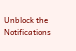Unblock the Notifications